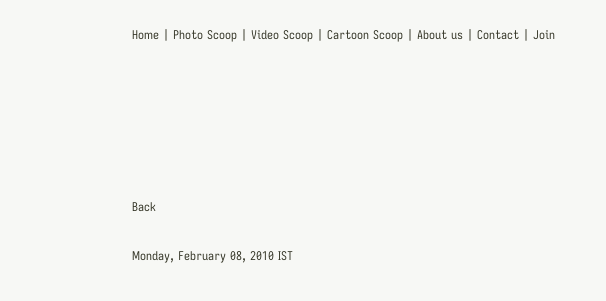Home | Photo Scoop | Video Scoop | Cartoon Scoop | About us | Contact | Join






Back

Monday, February 08, 2010 IST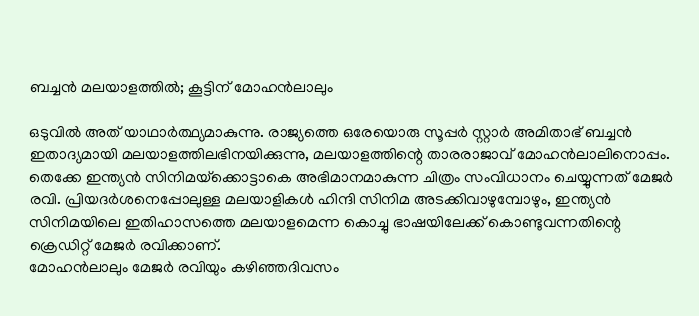ബച്ചന്‍ മലയാളത്തില്‍; കൂട്ടിന്‌ മോഹന്‍ലാലും

ഒടുവില്‍ അത്‌ യാഥാര്‍ത്ഥ്യമാകുന്നു. രാജ്യത്തെ ഒരേയൊരു സൂപ്പര്‍ സ്റ്റാര്‍ അമിതാഭ്‌ ബച്ചന്‍ ഇതാദ്യമായി മലയാളത്തിലഭിനയിക്കുന്നു, മലയാളത്തിന്റെ താരരാജാവ്‌ മോഹന്‍ലാലിനൊപ്പം. തെക്കേ ഇന്ത്യന്‍ സിനിമയ്‌ക്കൊട്ടാകെ അഭിമാനമാകുന്ന ചിത്രം സംവിധാനം ചെയ്യുന്നത്‌ മേജര്‍ രവി. പ്രിയദര്‍ശനെപ്പോലുള്ള മലയാളികള്‍ ഹിന്ദി സിനിമ അടക്കിവാഴുമ്പോഴും, ഇന്ത്യന്‍ സിനിമയിലെ ഇതിഹാസത്തെ മലയാളമെന്ന കൊച്ചു ഭാഷയിലേക്ക്‌ കൊണ്ടുവന്നതിന്റെ ക്രെഡിറ്റ്‌ മേജര്‍ രവിക്കാണ്‌.
മോഹന്‍ലാലും മേജര്‍ രവിയും കഴിഞ്ഞദിവസം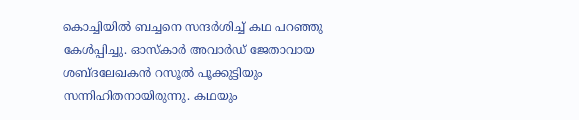കൊച്ചിയില്‍ ബച്ചനെ സന്ദര്‍ശിച്ച്‌ കഥ പറഞ്ഞു കേള്‍പ്പിച്ചു. ഓസ്‌കാര്‍ അവാര്‍ഡ്‌ ജേതാവായ ശബ്ദലേഖകന്‍ റസൂല്‍ പൂക്കുട്ടിയും സന്നിഹിതനായിരുന്നു. കഥയും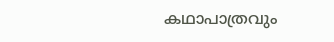കഥാപാത്രവും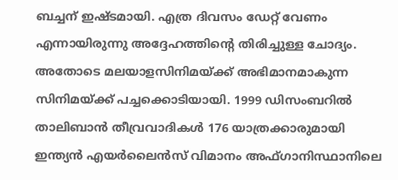ബച്ചന്‌ ഇഷ്ടമായി. എത്ര ദിവസം ഡേറ്റ്‌ വേണം എന്നായിരുന്നു അദ്ദേഹത്തിന്റെ തിരിച്ചുള്ള ചോദ്യം. അതോടെ മലയാളസിനിമയ്‌ക്ക്‌ അഭിമാനമാകുന്ന സിനിമയ്‌ക്ക്‌ പച്ചക്കൊടിയായി. 1999 ഡിസംബറില്‍ താലിബാന്‍ തീവ്രവാദികള്‍ 176 യാത്രക്കാരുമായി ഇന്ത്യന്‍ എയര്‍ലൈന്‍സ്‌ വിമാനം അഫ്‌ഗാനിസ്ഥാനിലെ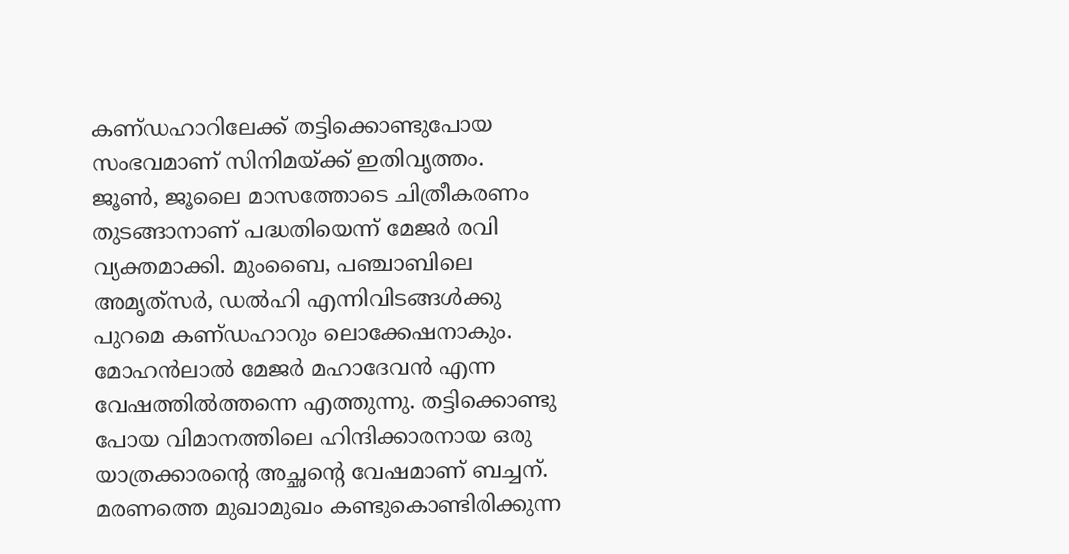കണ്‌ഡഹാറിലേക്ക്‌ തട്ടിക്കൊണ്ടുപോയ സംഭവമാണ്‌ സിനിമയ്‌ക്ക്‌ ഇതിവൃത്തം.
ജൂണ്‍, ജൂലൈ മാസത്തോടെ ചിത്രീകരണം തുടങ്ങാനാണ്‌ പദ്ധതിയെന്ന്‌ മേജര്‍ രവി വ്യക്തമാക്കി. മുംബൈ, പഞ്ചാബിലെ അമൃത്‌സര്‍, ഡല്‍ഹി എന്നിവിടങ്ങള്‍ക്കു പുറമെ കണ്‌ഡഹാറും ലൊക്കേഷനാകും. മോഹന്‍ലാല്‍ മേജര്‍ മഹാദേവന്‍ എന്ന വേഷത്തില്‍ത്തന്നെ എത്തുന്നു. തട്ടിക്കൊണ്ടു പോയ വിമാനത്തിലെ ഹിന്ദിക്കാരനായ ഒരു യാത്രക്കാരന്റെ അച്ഛന്റെ വേഷമാണ്‌ ബച്ചന്‌. മരണത്തെ മുഖാമുഖം കണ്ടുകൊണ്ടിരിക്കുന്ന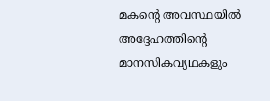മകന്റെ അവസ്ഥയില്‍ അദ്ദേഹത്തിന്റെ മാനസികവ്യഥകളും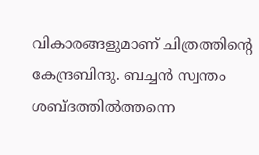വികാരങ്ങളുമാണ്‌ ചിത്രത്തിന്റെ കേന്ദ്രബിന്ദു. ബച്ചന്‍ സ്വന്തം ശബ്ദത്തില്‍ത്തന്നെ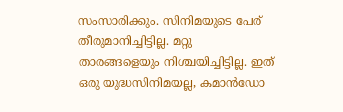സംസാരിക്കും. സിനിമയുടെ പേര്‌ തീരുമാനിച്ചിട്ടില്ല. മറ്റു താരങ്ങളെയും നിശ്ചയിച്ചിട്ടില്ല. ഇത്‌ ഒരു യുദ്ധസിനിമയല്ല, കമാന്‍ഡോ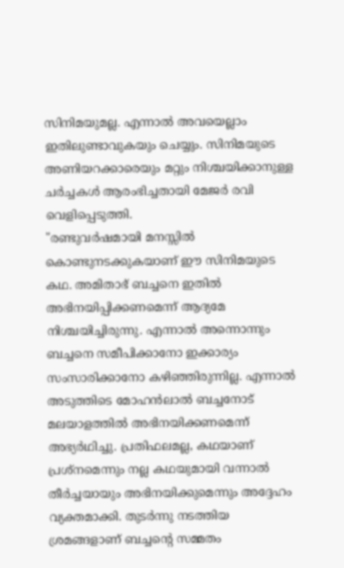സിനിമയുമല്ല. എന്നാല്‍ അവയെല്ലാം ഇതിലുണ്ടാവുകയും ചെയ്യും. സിനിമയുടെ അണിയറക്കാരെയും മറ്റും നിശ്ചയിക്കാനുള്ള ചര്‍ച്ചകള്‍ ആരംഭിച്ചതായി മേജര്‍ രവി വെളിപ്പെടുത്തി.
"രണ്ടുവര്‍ഷമായി മനസ്സില്‍ കൊണ്ടുനടക്കുകയാണ്‌ ഈ സിനിമയുടെ കഥ. അമിതാഭ്‌ ബച്ചനെ ഇതില്‍ അഭിനയിപ്പിക്കണമെന്ന്‌ ആദ്യമേ നിശ്ചയിച്ചിരുന്നു. എന്നാല്‍ അന്നൊന്നും ബച്ചനെ സമീപിക്കാനോ ഇക്കാര്യം സംസാരിക്കാനോ കഴിഞ്ഞിരുന്നില്ല. എന്നാല്‍ അടുത്തിടെ മോഹന്‍ലാല്‍ ബച്ചനോട്‌ മലയാളത്തില്‍ അഭിനയിക്കണമെന്ന്‌ അഭ്യര്‍ഥിച്ചു. പ്രതിഫലമല്ല, കഥയാണ്‌ പ്രശ്‌നമെന്നും നല്ല കഥയുമായി വന്നാല്‍ തീര്‍ച്ചയായും അഭിനയിക്കുമെന്നും അദ്ദേഹം വ്യക്തമാക്കി. തുടര്‍ന്നു നടത്തിയ ശ്രമങ്ങളാണ്‌ ബച്ചന്റെ സമ്മതം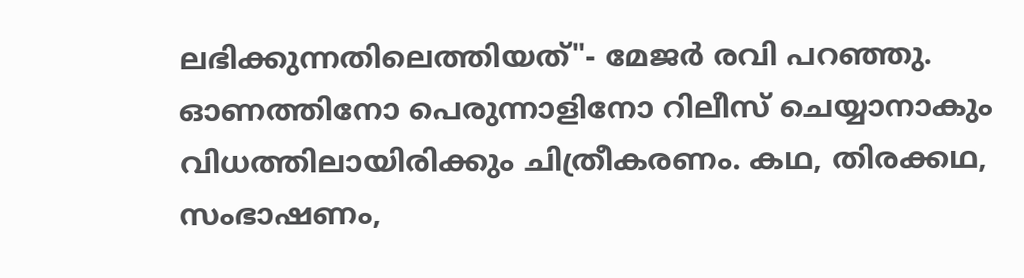ലഭിക്കുന്നതിലെത്തിയത്‌"- മേജര്‍ രവി പറഞ്ഞു.
ഓണത്തിനോ പെരുന്നാളിനോ റിലീസ്‌ ചെയ്യാനാകും വിധത്തിലായിരിക്കും ചിത്രീകരണം. കഥ, തിരക്കഥ, സംഭാഷണം,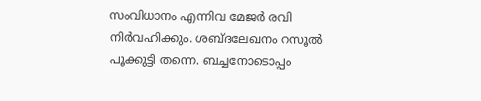സംവിധാനം എന്നിവ മേജര്‍ രവി നിര്‍വഹിക്കും. ശബ്ദലേഖനം റസൂല്‍ പൂക്കുട്ടി തന്നെ. ബച്ചനോടൊപ്പം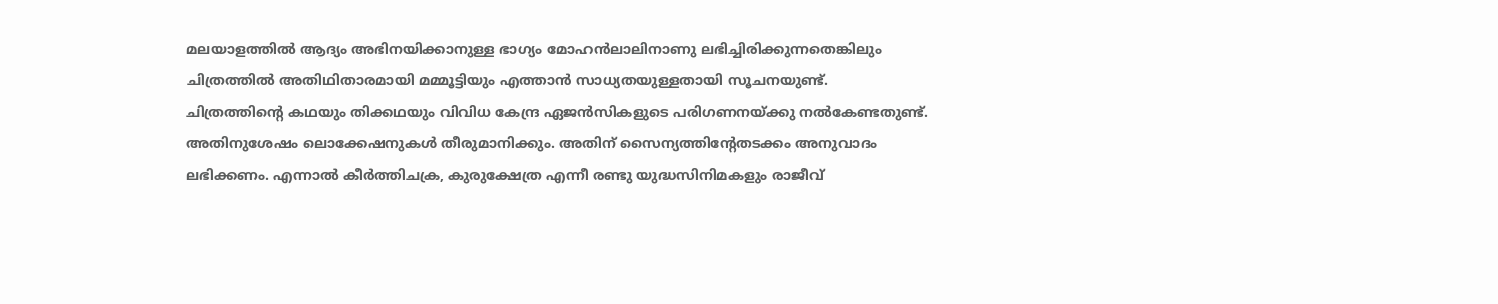മലയാളത്തില്‍ ആദ്യം അഭിനയിക്കാനുള്ള ഭാഗ്യം മോഹന്‍ലാലിനാണു ലഭിച്ചിരിക്കുന്നതെങ്കിലും ചിത്രത്തില്‍ അതിഥിതാരമായി മമ്മൂട്ടിയും എത്താന്‍ സാധ്യതയുള്ളതായി സൂചനയുണ്ട്‌.
ചിത്രത്തിന്റെ കഥയും തിക്കഥയും വിവിധ കേന്ദ്ര ഏജന്‍സികളുടെ പരിഗണനയ്‌ക്കു നല്‍കേണ്ടതുണ്ട്‌. അതിനുശേഷം ലൊക്കേഷനുകള്‍ തീരുമാനിക്കും. അതിന്‌ സൈന്യത്തിന്റേതടക്കം അനുവാദം ലഭിക്കണം. എന്നാല്‍ കീര്‍ത്തിചക്ര, കുരുക്ഷേത്ര എന്നീ രണ്ടു യുദ്ധസിനിമകളും രാജീവ്‌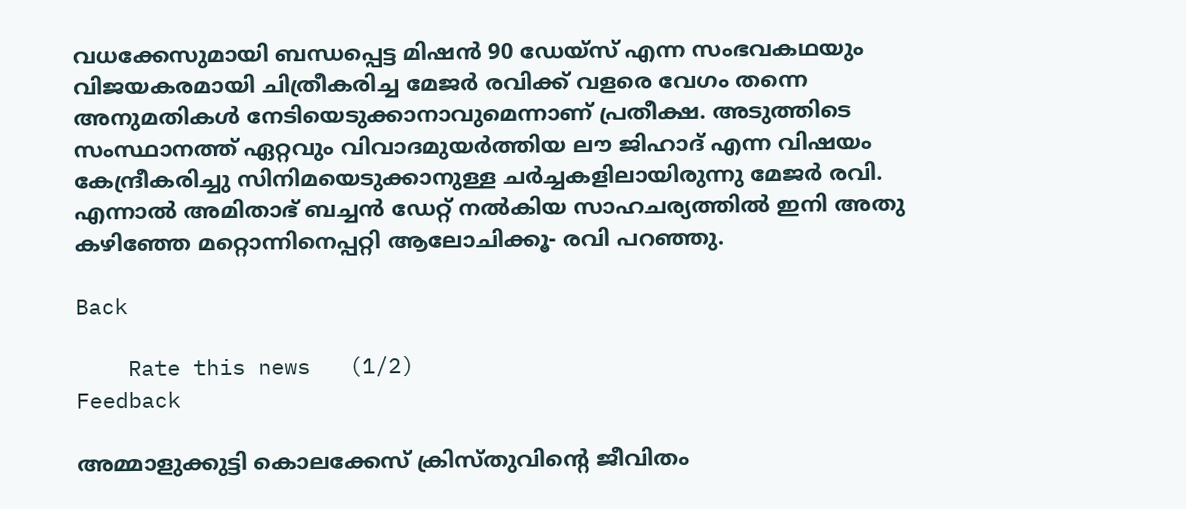വധക്കേസുമായി ബന്ധപ്പെട്ട മിഷന്‍ 90 ഡേയ്‌സ്‌ എന്ന സംഭവകഥയും വിജയകരമായി ചിത്രീകരിച്ച മേജര്‍ രവിക്ക്‌ വളരെ വേഗം തന്നെ അനുമതികള്‍ നേടിയെടുക്കാനാവുമെന്നാണ്‌ പ്രതീക്ഷ. അടുത്തിടെ സംസ്ഥാനത്ത്‌ ഏറ്റവും വിവാദമുയര്‍ത്തിയ ലൗ ജിഹാദ്‌ എന്ന വിഷയം കേന്ദ്രീകരിച്ചു സിനിമയെടുക്കാനുള്ള ചര്‍ച്ചകളിലായിരുന്നു മേജര്‍ രവി. എന്നാല്‍ അമിതാഭ്‌ ബച്ചന്‍ ഡേറ്റ്‌ നല്‍കിയ സാഹചര്യത്തില്‍ ഇനി അതു കഴിഞ്ഞേ മറ്റൊന്നിനെപ്പറ്റി ആലോചിക്കൂ- രവി പറഞ്ഞു.

Back

    Rate this news   (1/2)
Feedback

അമ്മാളുക്കുട്ടി കൊലക്കേസ്‌ ക്രിസ്‌തുവിന്റെ ജീവിതം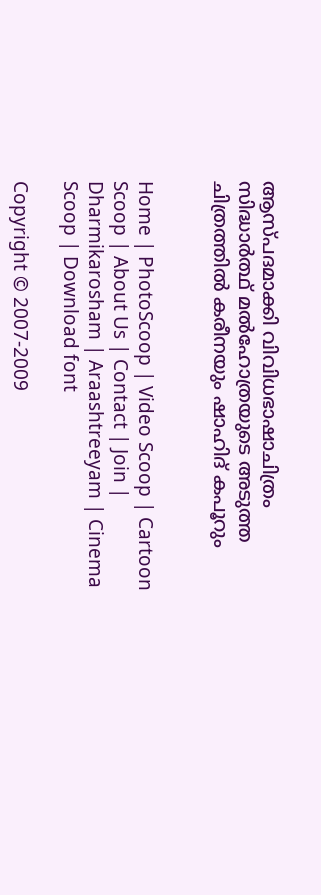ആസ്‌പദമാക്കി വിവിധഭാഷാചിത്രം സിദ്ധാര്‍ത്ഥ്‌ മല്‍ഹോത്രയുടെ അടുത്ത ചിത്രത്തില്‍ കരീനയും ഷാഹിദ്‌ കപൂറും


Home | PhotoScoop | Video Scoop | Cartoon Scoop | About Us | Contact | Join | Dharmikarosham | Araashtreeyam | Cinema Scoop | Download font

Copyright © 2007-2009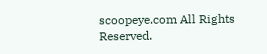scoopeye.com All Rights Reserved.